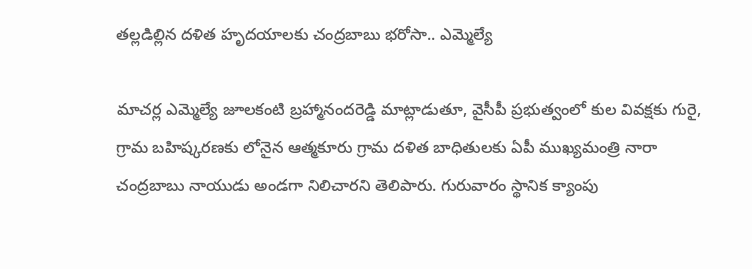తల్లడిల్లిన దళిత హృదయాలకు చంద్రబాబు భరోసా.. ఎమ్మెల్యే

మాచర్ల ఎమ్మెల్యే జూలకంటి బ్రహ్మానందరెడ్డి మాట్లాడుతూ, వైసీపీ ప్రభుత్వంలో కుల వివక్షకు గురై, గ్రామ బహిష్కరణకు లోనైన ఆత్మకూరు గ్రామ దళిత బాధితులకు ఏపీ ముఖ్యమంత్రి నారా చంద్రబాబు నాయుడు అండగా నిలిచారని తెలిపారు. గురువారం స్థానిక క్యాంపు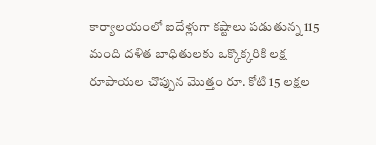కార్యాలయంలో ఐదేళ్లుగా కష్టాలు పడుతున్న 115 మంది దళిత బాధితులకు ఒక్కొక్కరికి లక్ష రూపాయల చొప్పున మొత్తం రూ. కోటి 15 లక్షల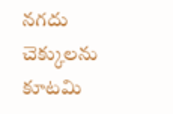నగదు చెక్కులను కూటమి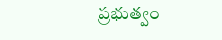ప్రభుత్వం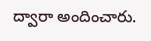ద్వారా అందించారు.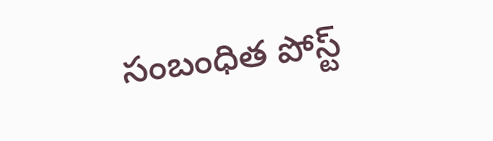సంబంధిత పోస్ట్